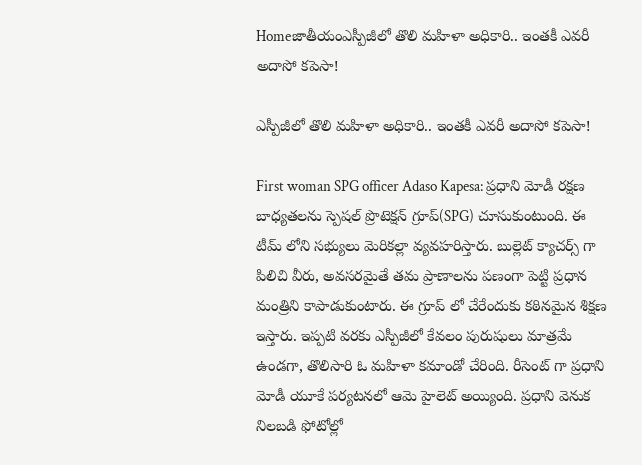Homeజాతీయంఎస్పీజీలో తొలి మహిళా అధికారి.. ఇంతకీ ఎవరీ అదాసో కపెసా!

ఎస్పీజీలో తొలి మహిళా అధికారి.. ఇంతకీ ఎవరీ అదాసో కపెసా!

First woman SPG officer Adaso Kapesa: ప్రధాని మోడీ రక్షణ బాధ్యతలను స్పెషల్ ప్రొటెక్షన్ గ్రూప్(SPG) చూసుకుంటుంది. ఈ టీమ్ లోని సభ్యులు మెరికల్లా వ్యవహరిస్తారు. బుల్లెట్ క్యాచర్స్ గా పిలిచి వీరు, అవసరమైతే తమ ప్రాణాలను పణంగా పెట్టి ప్రధాన మంత్రిని కాపాడుకుంటారు. ఈ గ్రూప్ లో చేరేందుకు కఠినమైన శిక్షణ ఇస్తారు. ఇప్పటి వరకు ఎస్పీజీలో కేవలం పురుషులు మాత్రమే ఉండగా, తొలిసారి ఓ మహిళా కమాండో చేరింది. రీసెంట్ గా ప్రధాని మోడీ యూకే పర్యటనలో ఆమె హైలెట్ అయ్యింది. ప్రధాని వెనుక నిలబడి ఫోటోల్లో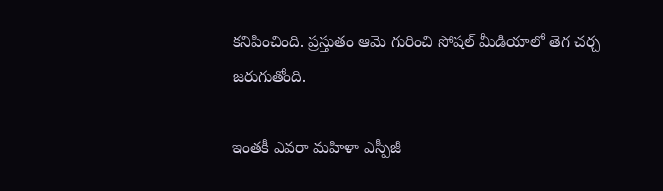కనిపించింది. ప్రస్తుతం ఆమె గురించి సోషల్ మీడియాలో తెగ చర్చ జరుగుతోంది.

ఇంతకీ ఎవరా మహిళా ఎస్పీజీ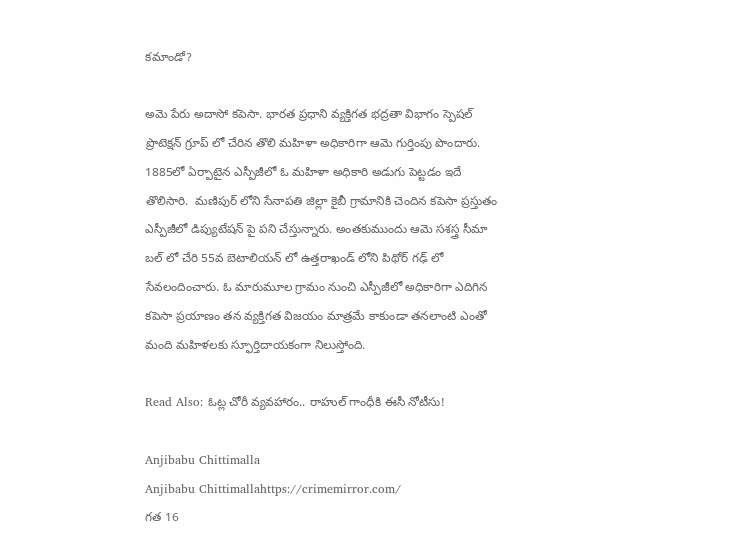కమాండో?

అమె పేరు అదాసో కపెసా. భారత ప్రధాని వ్యక్తిగత భద్రతా విభాగం స్పెషల్‌ ప్రొటెక్షన్‌ గ్రూప్ లో చేరిన తొలి మహిళా అధికారిగా ఆమె గుర్తింపు పొందారు. 1885లో ఏర్పాటైన ఎస్పీజీలో ఓ మహిళా అధికారి అడుగు పెట్టడం ఇదే తొలిసారి.  మణిపుర్‌ లోని సేనాపతి జిల్లా కైబీ గ్రామానికి చెందిన కపెసా ప్రస్తుతం ఎస్పీజీలో డిప్యుటేషన్‌ పై పని చేస్తున్నారు. అంతకుముందు ఆమె సశస్త్ర సీమా బల్‌ లో చేరి 55వ బెటాలియన్‌ లో ఉత్తరాఖండ్‌ లోని పిథోర్‌ గఢ్‌ లో సేవలందించారు. ఓ మారుమూల గ్రామం నుంచి ఎస్పీజీలో అధికారిగా ఎదిగిన కపెసా ప్రయాణం తన వ్యక్తిగత విజయం మాత్రమే కాకుండా తనలాంటి ఎంతో మంది మహిళలకు స్ఫూర్తిదాయకంగా నిలుస్తోంది.

Read Also: ఓట్ల చోరీ వ్యవహారం.. రాహుల్ గాంధీకి ఈసీ నోటీసు!

Anjibabu Chittimalla
Anjibabu Chittimallahttps://crimemirror.com/
గత 16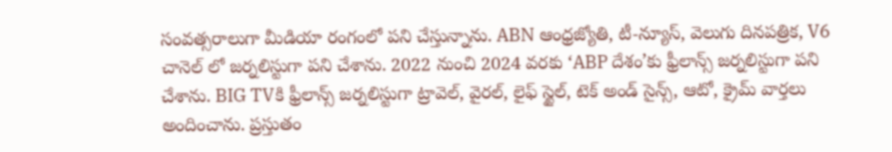సంవత్సరాలుగా మీడియా రంగంలో పని చేస్తున్నాను. ABN ఆంధ్రజ్యోతి, టీ-న్యూస్‌, వెలుగు దినపత్రిక, V6 చానెల్ లో జర్నలిస్టుగా పని చేశాను. 2022 నుంచి 2024 వరకు ‘ABP దేశం’కు ఫ్రీలాన్స్ జర్నలిస్టుగా పని చేశాను. BIG TVకి ఫ్రీలాన్స్ జర్నలిస్టుగా ట్రావెల్, వైరల్, లైఫ్ స్టైల్, టెక్ అండ్ సైన్స్, ఆటో, క్రైమ్ వార్తలు అందించాను. ప్రస్తుతం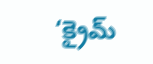‘క్రైమ్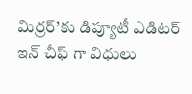మిర్రర్’కు డిప్యూటీ ఎడిటర్ ఇన్ చీఫ్ గా విధులు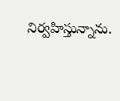నిర్వహిస్తున్నాను.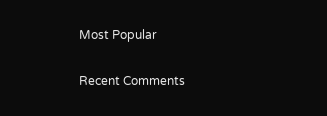Most Popular

Recent Comments